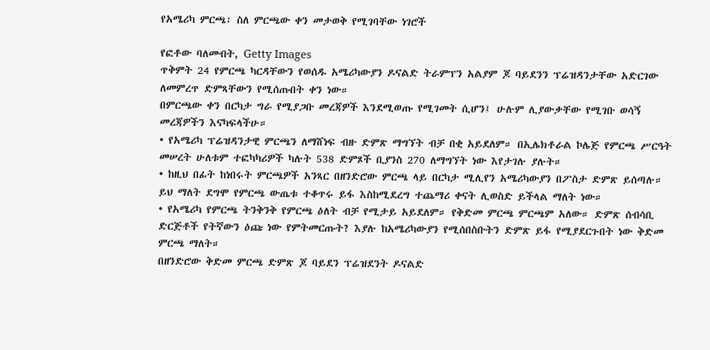የአሜሪካ ምርጫ፡ ስለ ምርጫው ቀን መታወቅ የሚገባቸው ነገሮች

የፎቶው ባለመብት, Getty Images
ጥቅምት 24 የምርጫ ካርዳቸውን የወሰዱ አሜሪካውያን ዶናልድ ትራምፕን አልያም ጆ ባይደንን ፕሬዝዳንታቸው አድርገው ለመምረጥ ድምጻቸውን የሚሰጡበት ቀን ነው።
በምርጫው ቀን በርካታ ግራ የሚያጋቡ መረጃዎች እንደሚወጡ የሚገመት ሲሆን፤ ሁሉም ሊያውቃቸው የሚገቡ ወሳኝ መረጃዎችን እናካፍላችሁ።
• የአሜሪካ ፕሬዝዳንታዊ ምርጫን ለማሸነፍ ብዙ ድምጽ ማግኘት ብቻ በቂ አይደለም። በኢሌክቶራል ኮሌጅ የምርጫ ሥርዓት መሠረት ሁለቱም ተፎካካሪዎች ካሉት 538 ድምጾች ቢያንስ 270 ለማግኘት ነው እየታገሉ ያሉት።
• ከዚህ በፊት ከነበሩት ምርጫዎች አንጻር በዘንድሮው ምርጫ ላይ በርካታ ሚሊየን አሜሪካውያን በፖስታ ድምጽ ይሰጣሉ። ይህ ማለት ደግሞ የምርጫ ውጤቱ ተቆጥሩ ይፋ እስከሚደረግ ተጨማሪ ቀናት ሊወስድ ይችላል ማለት ነው።
• የአሜሪካ የምርጫ ትንቅንቅ የምርጫ ዕለት ብቻ የሚታይ አይደለም። የቅድመ ምርጫ ምርጫም አለው። ድምጽ ሰብሳቢ ድርጅቶች የትኛውን ዕጩ ነው የምትመርጡት? እያሉ ከአሜሪካውያን የሚሰበስቡትን ድምጽ ይፋ የሚያደርጉበት ነው ቅድመ ምርጫ ማለት።
በዘንድሮው ቅድመ ምርጫ ድምጽ ጆ ባይደን ፕሬዝደንት ዶናልድ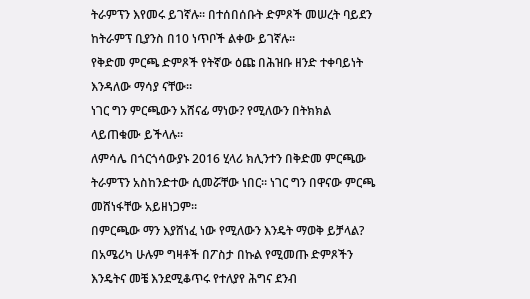ትራምፕን እየመሩ ይገኛሉ። በተሰበሰቡት ድምጾች መሠረት ባይደን ከትራምፕ ቢያንስ በ10 ነጥቦች ልቀው ይገኛሉ።
የቅድመ ምርጫ ድምጾች የትኛው ዕጩ በሕዝቡ ዘንድ ተቀባይነት እንዳለው ማሳያ ናቸው።
ነገር ግን ምርጫውን አሸናፊ ማነው? የሚለውን በትክክል ላይጠቁሙ ይችላሉ።
ለምሳሌ በጎርጎሳውያኑ 2016 ሂላሪ ክሊንተን በቅድመ ምርጫው ትራምፕን አስከንድተው ሲመሯቸው ነበር። ነገር ግን በዋናው ምርጫ መሸነፋቸው አይዘነጋም።
በምርጫው ማን እያሸነፈ ነው የሚለውን እንዴት ማወቅ ይቻላል?
በአሜሪካ ሁሉም ግዛቶች በፖስታ በኩል የሚመጡ ድምጾችን እንዴትና መቼ እንደሚቆጥሩ የተለያየ ሕግና ደንብ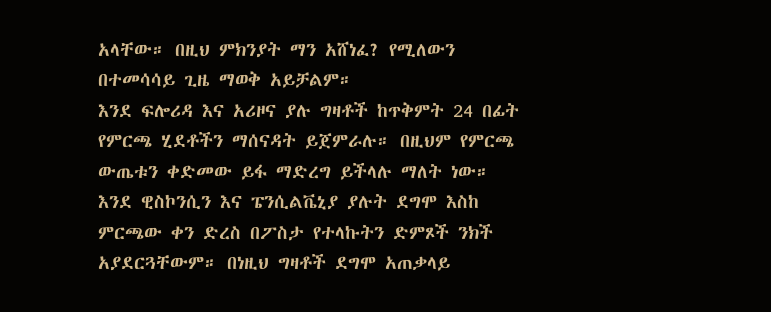አላቸው። በዚህ ምክንያት ማን አሸነፈ? የሚለውን በተመሳሳይ ጊዜ ማወቅ አይቻልም።
እንደ ፍሎሪዳ እና አሪዞና ያሉ ግዛቶች ከጥቅምት 24 በፊት የምርጫ ሂደቶችን ማሰናዳት ይጀምራሉ። በዚህም የምርጫ ውጤቱን ቀድመው ይፋ ማድረግ ይችላሉ ማለት ነው።
እንደ ዊስኮንሲን እና ፔንሲልቬኒያ ያሉት ደግሞ እስከ ምርጫው ቀን ድረስ በፖስታ የተላኩትን ድምጾች ንክች አያደርጓቸውም። በነዚህ ግዛቶች ደግሞ አጠቃላይ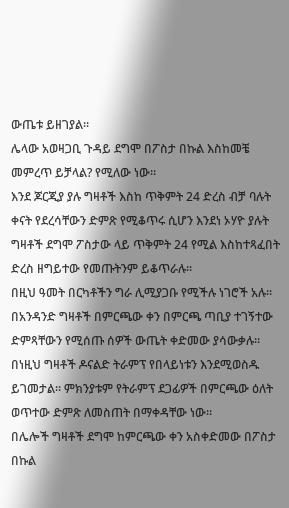ውጤቱ ይዘገያል።
ሌላው አወዛጋቢ ጉዳይ ደግሞ በፖስታ በኩል እስከመቼ መምረጥ ይቻላል? የሚለው ነው።
እንደ ጆርጂያ ያሉ ግዛቶች እስከ ጥቅምት 24 ድረስ ብቻ ባሉት ቀናት የደረሳቸውን ድምጽ የሚቆጥሩ ሲሆን እንደነ ኦሃዮ ያሉት ግዛቶች ደግሞ ፖስታው ላይ ጥቅምት 24 የሚል እስከተጻፈበት ድረስ ዘግይተው የመጡትንም ይቆጥራሉ።
በዚህ ዓመት በርካቶችን ግራ ሊሚያጋቡ የሚችሉ ነገሮች አሉ።
በአንዳንድ ግዛቶች በምርጫው ቀን በምርጫ ጣቢያ ተገኝተው ድምጻቸውን የሚሰጡ ሰዎች ውጤት ቀድመው ያሳውቃሉ።
በነዚህ ግዛቶች ዶናልድ ትራምፕ የበላይነቱን እንደሚወስዱ ይገመታል። ምክንያቱም የትራምፕ ደጋፊዎች በምርጫው ዕለት ወጥተው ድምጽ ለመስጠት በማቀዳቸው ነው።
በሌሎች ግዛቶች ደግሞ ከምርጫው ቀን አስቀድመው በፖስታ በኩል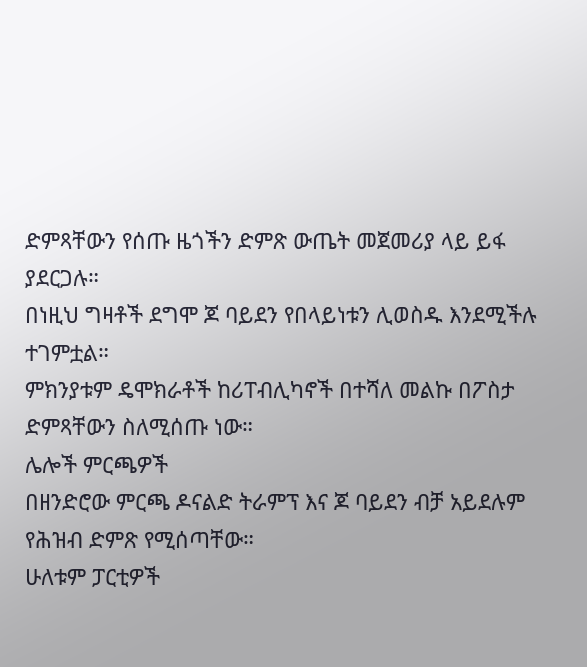ድምጻቸውን የሰጡ ዜጎችን ድምጽ ውጤት መጀመሪያ ላይ ይፋ ያደርጋሉ።
በነዚህ ግዛቶች ደግሞ ጆ ባይደን የበላይነቱን ሊወስዱ እንደሚችሉ ተገምቷል።
ምክንያቱም ዴሞክራቶች ከሪፐብሊካኖች በተሻለ መልኩ በፖስታ ድምጻቸውን ስለሚሰጡ ነው።
ሌሎች ምርጫዎች
በዘንድሮው ምርጫ ዶናልድ ትራምፕ እና ጆ ባይደን ብቻ አይደሉም የሕዝብ ድምጽ የሚሰጣቸው።
ሁለቱም ፓርቲዎች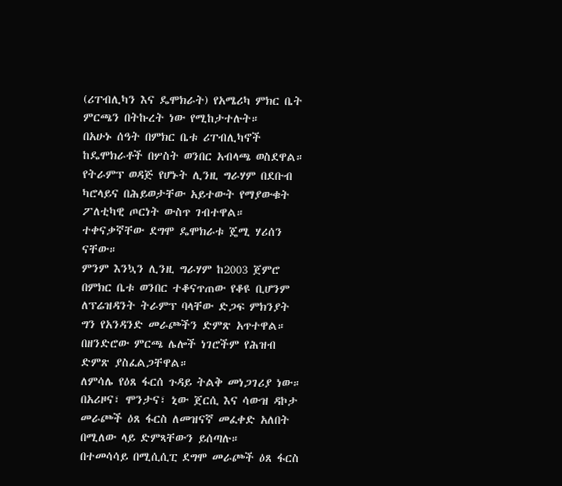(ሪፐብሊካን እና ዴሞክራት) የአሜሪካ ምክር ቤት ምርጫን በትኩረት ነው የሚከታተሉት።
በአሁኑ ሰዓት በምክር ቤቱ ሪፐብሊካኖች ከዴሞክራቶች በሦስት ወንበር አብላጫ ወስደዋል።
የትራምፕ ወዳጅ የሆኑት ሊንዚ ግራሃም በደቡብ ካሮላይና በሕይወታቸው አይተውት የማያውቁት ፖለቲካዊ ጦርነት ውስጥ ገብተዋል። ተቀናቃኛቸው ደግሞ ዴሞክራቱ ጄሚ ሃሪሰን ናቸው።
ምንም እንኳን ሊንዚ ግራሃም ከ2003 ጀምሮ በምክር ቤቱ ወንበር ተቆናጥጠው የቆዩ ቢሆንም ለፕሬዝዳንት ትራምፕ ባላቸው ድጋፍ ምክንያት ግን የአንዳንድ መራጮችን ድምጽ አጥተዋል።
በዘንድሮው ምርጫ ሌሎች ነገሮችም የሕዝብ ድምጽ ያስፈልጋቸዋል።
ለምሳሌ የዕጸ ፋርሰ ጉዳይ ትልቅ መነጋገሪያ ነው።
በአሪዞና፣ ሞንታና፣ ኒው ጀርሲ እና ሳውዝ ዳኮታ መራጮች ዕጸ ፋርስ ለመዝናኛ መፈቀድ አለበት በሚለው ላይ ድምጻቸውን ይሰጣሉ።
በተመሳሳይ በሚሲሲፒ ደግሞ መራጮች ዕጸ ፋርስ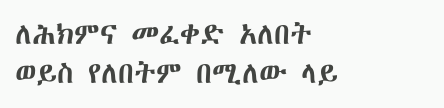ለሕክምና መፈቀድ አለበት ወይስ የለበትም በሚለው ላይ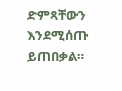ድምጻቸውን እንደሚሰጡ ይጠበቃል።